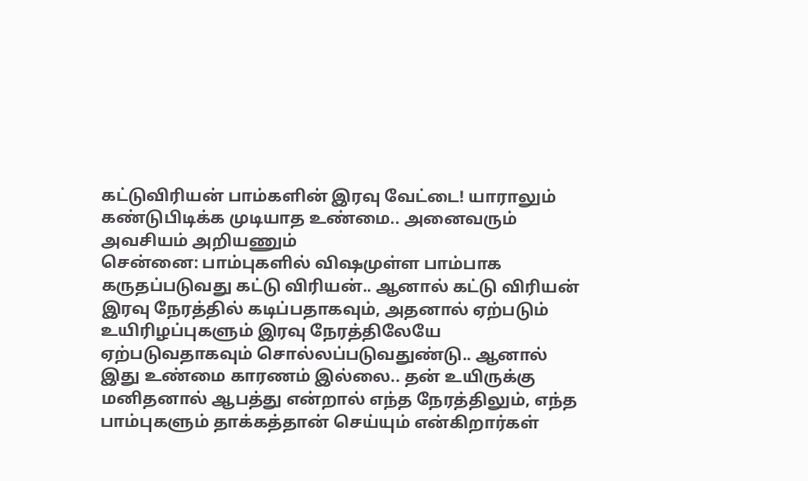கட்டுவிரியன் பாம்களின் இரவு வேட்டை! யாராலும் கண்டுபிடிக்க முடியாத உண்மை.. அனைவரும் அவசியம் அறியணும்
சென்னை: பாம்புகளில் விஷமுள்ள பாம்பாக கருதப்படுவது கட்டு விரியன்.. ஆனால் கட்டு விரியன் இரவு நேரத்தில் கடிப்பதாகவும், அதனால் ஏற்படும் உயிரிழப்புகளும் இரவு நேரத்திலேயே ஏற்படுவதாகவும் சொல்லப்படுவதுண்டு.. ஆனால் இது உண்மை காரணம் இல்லை.. தன் உயிருக்கு மனிதனால் ஆபத்து என்றால் எந்த நேரத்திலும், எந்த பாம்புகளும் தாக்கத்தான் செய்யும் என்கிறார்கள்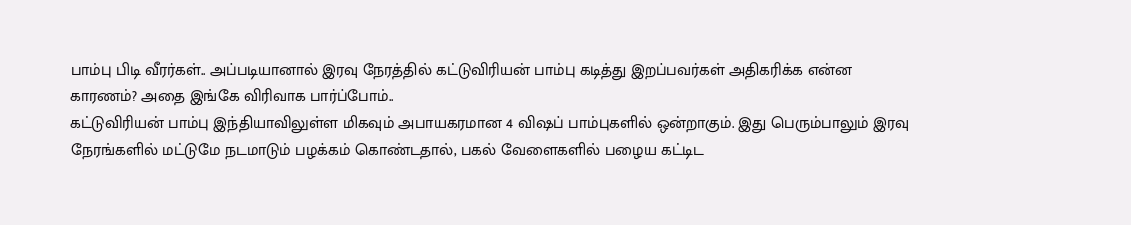பாம்பு பிடி வீரர்கள்.. அப்படியானால் இரவு நேரத்தில் கட்டுவிரியன் பாம்பு கடித்து இறப்பவர்கள் அதிகரிக்க என்ன காரணம்? அதை இங்கே விரிவாக பார்ப்போம்..
கட்டுவிரியன் பாம்பு இந்தியாவிலுள்ள மிகவும் அபாயகரமான 4 விஷப் பாம்புகளில் ஒன்றாகும். இது பெரும்பாலும் இரவு நேரங்களில் மட்டுமே நடமாடும் பழக்கம் கொண்டதால், பகல் வேளைகளில் பழைய கட்டிட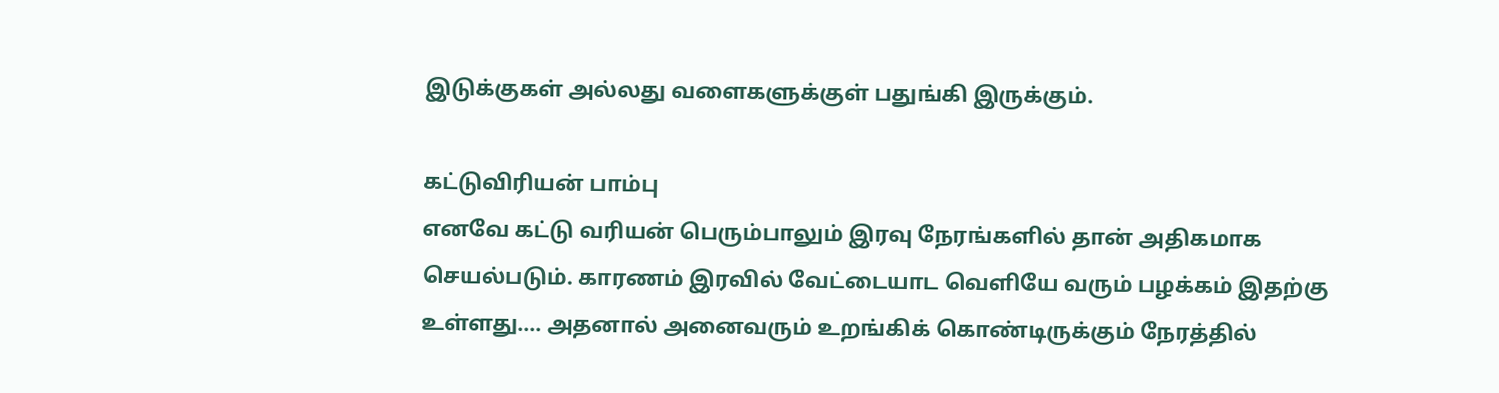இடுக்குகள் அல்லது வளைகளுக்குள் பதுங்கி இருக்கும்.

கட்டுவிரியன் பாம்பு
எனவே கட்டு வரியன் பெரும்பாலும் இரவு நேரங்களில் தான் அதிகமாக செயல்படும். காரணம் இரவில் வேட்டையாட வெளியே வரும் பழக்கம் இதற்கு உள்ளது.... அதனால் அனைவரும் உறங்கிக் கொண்டிருக்கும் நேரத்தில்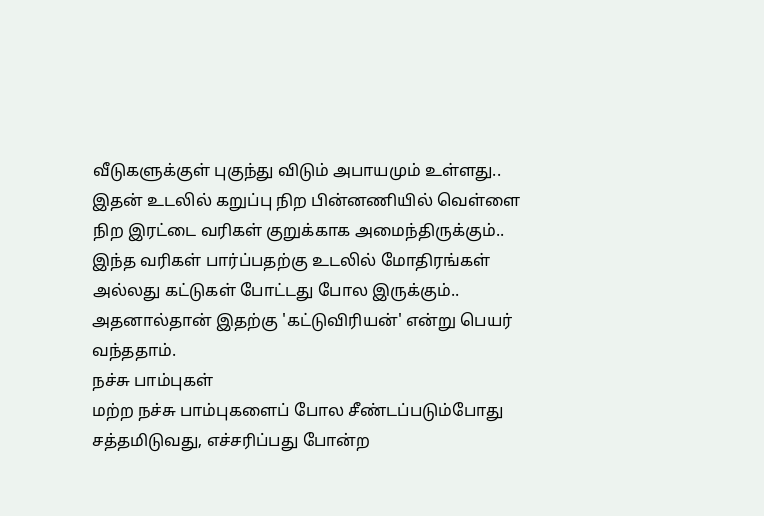வீடுகளுக்குள் புகுந்து விடும் அபாயமும் உள்ளது..
இதன் உடலில் கறுப்பு நிற பின்னணியில் வெள்ளை நிற இரட்டை வரிகள் குறுக்காக அமைந்திருக்கும்.. இந்த வரிகள் பார்ப்பதற்கு உடலில் மோதிரங்கள் அல்லது கட்டுகள் போட்டது போல இருக்கும்.. அதனால்தான் இதற்கு 'கட்டுவிரியன்' என்று பெயர் வந்ததாம்.
நச்சு பாம்புகள்
மற்ற நச்சு பாம்புகளைப் போல சீண்டப்படும்போது சத்தமிடுவது, எச்சரிப்பது போன்ற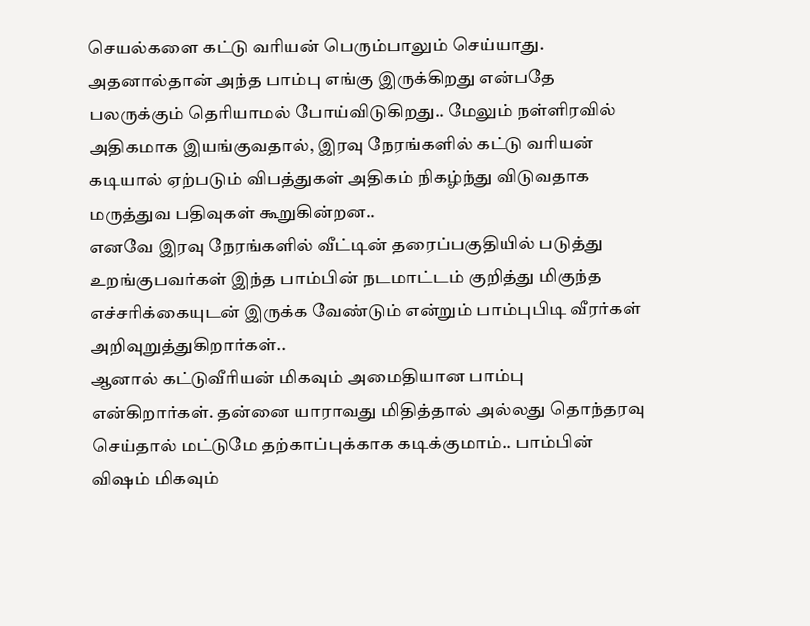செயல்களை கட்டு வரியன் பெரும்பாலும் செய்யாது. அதனால்தான் அந்த பாம்பு எங்கு இருக்கிறது என்பதே பலருக்கும் தெரியாமல் போய்விடுகிறது.. மேலும் நள்ளிரவில் அதிகமாக இயங்குவதால், இரவு நேரங்களில் கட்டு வரியன் கடியால் ஏற்படும் விபத்துகள் அதிகம் நிகழ்ந்து விடுவதாக மருத்துவ பதிவுகள் கூறுகின்றன..
எனவே இரவு நேரங்களில் வீட்டின் தரைப்பகுதியில் படுத்து உறங்குபவர்கள் இந்த பாம்பின் நடமாட்டம் குறித்து மிகுந்த எச்சரிக்கையுடன் இருக்க வேண்டும் என்றும் பாம்புபிடி வீரர்கள் அறிவுறுத்துகிறார்கள்..
ஆனால் கட்டுவீரியன் மிகவும் அமைதியான பாம்பு என்கிறார்கள். தன்னை யாராவது மிதித்தால் அல்லது தொந்தரவு செய்தால் மட்டுமே தற்காப்புக்காக கடிக்குமாம்.. பாம்பின் விஷம் மிகவும்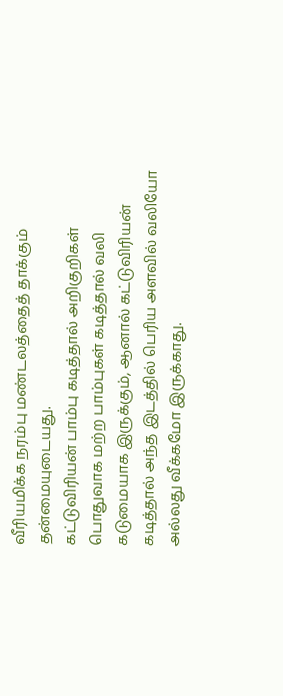வீரியமிக்க நரம்பு மண்டலத்தைத் தாக்கும் தன்மையுடையது.
கட்டுவிரியன் பாம்பு கடித்தால் அறிகுறிகள்
பொதுவாக மற்ற பாம்புகள் கடித்தால் வலி கடுமையாக இருக்கும், ஆனால் கட்டுவிரியன் கடித்தால் அந்த இடத்தில் பெரிய அளவில் வலியோ அல்லது வீக்கமோ இருக்காது.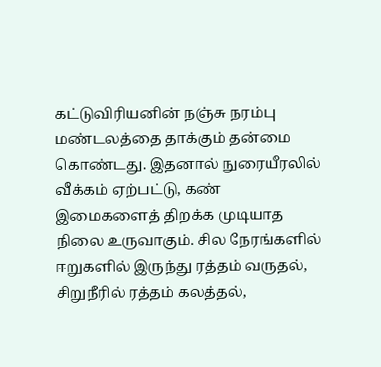கட்டுவிரியனின் நஞ்சு நரம்பு மண்டலத்தை தாக்கும் தன்மை கொண்டது. இதனால் நுரையீரலில் வீக்கம் ஏற்பட்டு, கண் இமைகளைத் திறக்க முடியாத நிலை உருவாகும். சில நேரங்களில் ஈறுகளில் இருந்து ரத்தம் வருதல், சிறுநீரில் ரத்தம் கலத்தல்,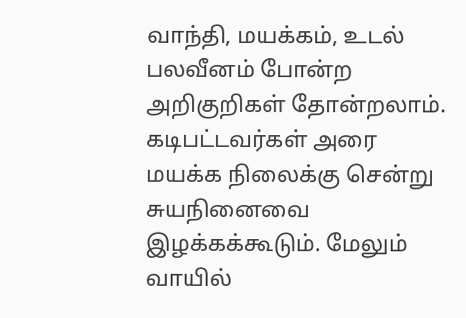வாந்தி, மயக்கம், உடல் பலவீனம் போன்ற அறிகுறிகள் தோன்றலாம்.
கடிபட்டவர்கள் அரை மயக்க நிலைக்கு சென்று சுயநினைவை இழக்கக்கூடும். மேலும் வாயில்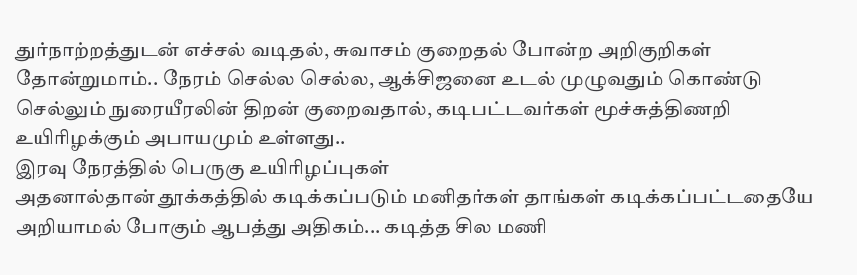துர்நாற்றத்துடன் எச்சல் வடிதல், சுவாசம் குறைதல் போன்ற அறிகுறிகள் தோன்றுமாம்.. நேரம் செல்ல செல்ல, ஆக்சிஜனை உடல் முழுவதும் கொண்டு செல்லும் நுரையீரலின் திறன் குறைவதால், கடிபட்டவர்கள் மூச்சுத்திணறி உயிரிழக்கும் அபாயமும் உள்ளது..
இரவு நேரத்தில் பெருகு உயிரிழப்புகள்
அதனால்தான் தூக்கத்தில் கடிக்கப்படும் மனிதர்கள் தாங்கள் கடிக்கப்பட்டதையே அறியாமல் போகும் ஆபத்து அதிகம்... கடித்த சில மணி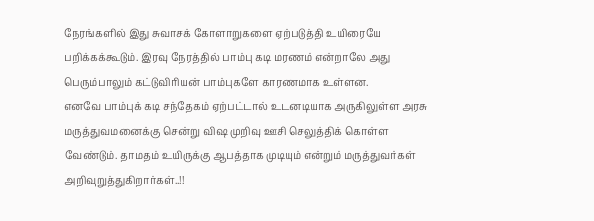நேரங்களில் இது சுவாசக் கோளாறுகளை ஏற்படுத்தி உயிரையே பறிக்கக்கூடும். இரவு நேரத்தில் பாம்பு கடி மரணம் என்றாலே அது பெரும்பாலும் கட்டுவிரியன் பாம்புகளே காரணமாக உள்ளன.
எனவே பாம்புக் கடி சந்தேகம் ஏற்பட்டால் உடனடியாக அருகிலுள்ள அரசு மருத்துவமனைக்கு சென்று விஷ முறிவு ஊசி செலுத்திக் கொள்ள வேண்டும். தாமதம் உயிருக்கு ஆபத்தாக முடியும் என்றும் மருத்துவர்கள் அறிவுறுத்துகிறார்கள்..!!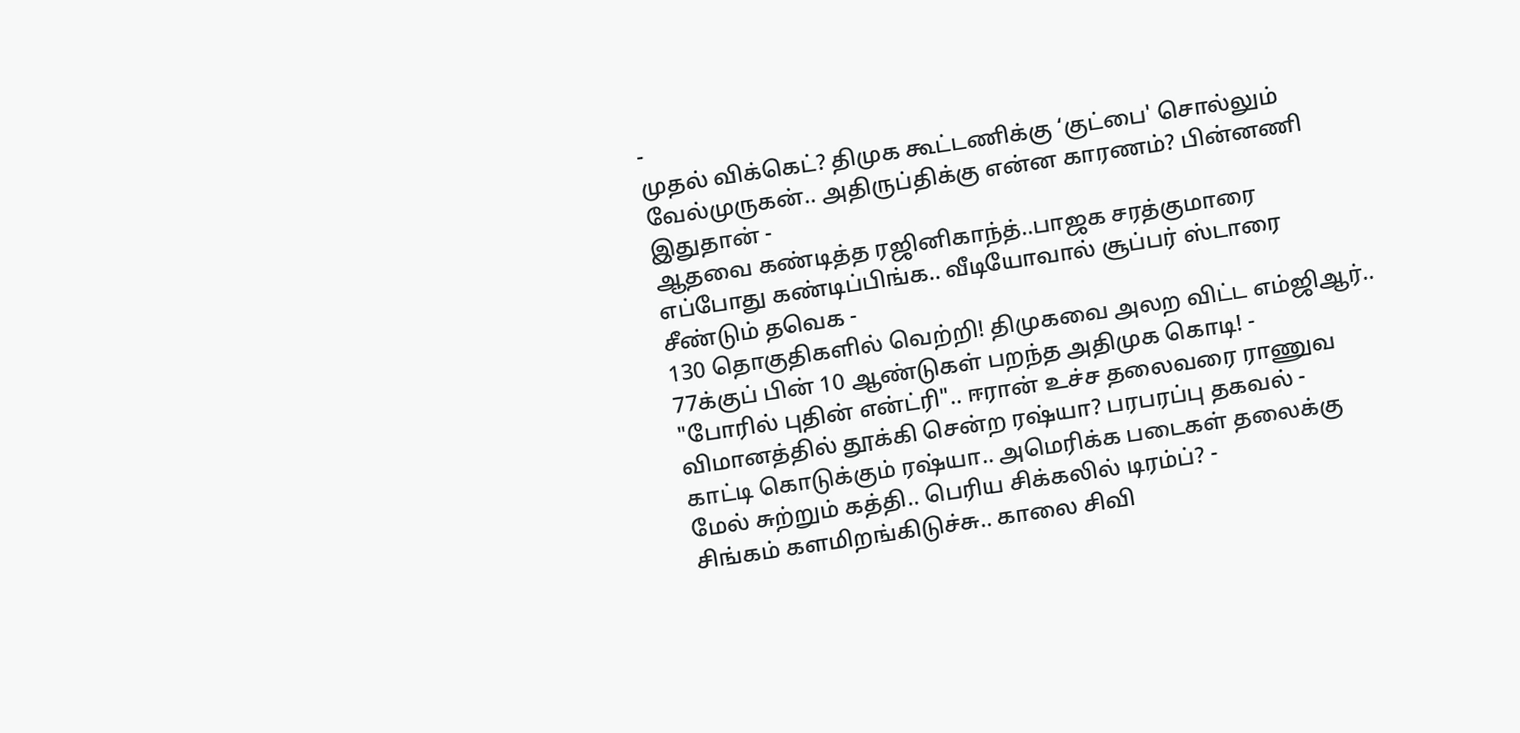-
முதல் விக்கெட்? திமுக கூட்டணிக்கு ‘குட்பை' சொல்லும் வேல்முருகன்.. அதிருப்திக்கு என்ன காரணம்? பின்னணி இதுதான் -
ஆதவை கண்டித்த ரஜினிகாந்த்..பாஜக சரத்குமாரை எப்போது கண்டிப்பிங்க.. வீடியோவால் சூப்பர் ஸ்டாரை சீண்டும் தவெக -
130 தொகுதிகளில் வெற்றி! திமுகவை அலற விட்ட எம்ஜிஆர்.. 77க்குப் பின் 10 ஆண்டுகள் பறந்த அதிமுக கொடி! -
"போரில் புதின் என்ட்ரி".. ஈரான் உச்ச தலைவரை ராணுவ விமானத்தில் தூக்கி சென்ற ரஷ்யா? பரபரப்பு தகவல் -
காட்டி கொடுக்கும் ரஷ்யா.. அமெரிக்க படைகள் தலைக்கு மேல் சுற்றும் கத்தி.. பெரிய சிக்கலில் டிரம்ப்? -
சிங்கம் களமிறங்கிடுச்சு.. காலை சிவி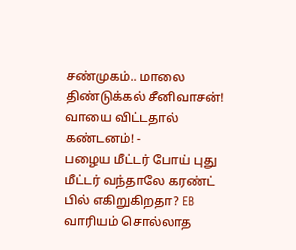சண்முகம்.. மாலை திண்டுக்கல் சீனிவாசன்! வாயை விட்டதால் கண்டனம்! -
பழைய மீட்டர் போய் புது மீட்டர் வந்தாலே கரண்ட் பில் எகிறுகிறதா? EB வாரியம் சொல்லாத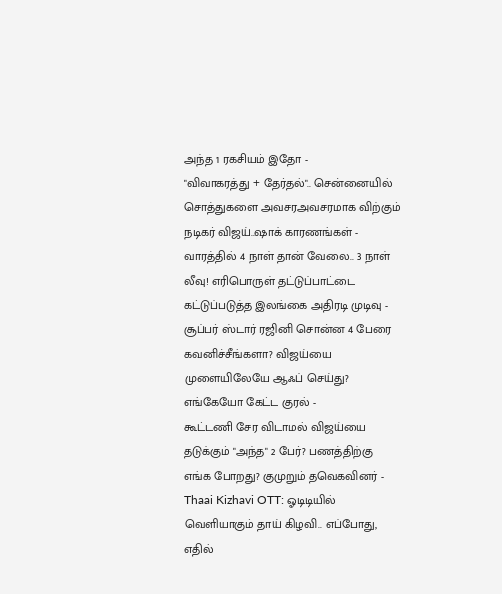அந்த 1 ரகசியம் இதோ -
"விவாகரத்து + தேர்தல்".. சென்னையில் சொத்துகளை அவசரஅவசரமாக விற்கும் நடிகர் விஜய்..ஷாக் காரணங்கள் -
வாரத்தில் 4 நாள் தான் வேலை.. 3 நாள் லீவு! எரிபொருள் தட்டுப்பாட்டை கட்டுப்படுத்த இலங்கை அதிரடி முடிவு -
சூப்பர் ஸ்டார் ரஜினி சொன்ன 4 பேரை கவனிச்சீங்களா? விஜய்யை முளையிலேயே ஆஃப் செய்து? எங்கேயோ கேட்ட குரல் -
கூட்டணி சேர விடாமல் விஜய்யை தடுக்கும் "அந்த" 2 பேர்? பணத்திற்கு எங்க போறது? குமுறும் தவெகவினர் -
Thaai Kizhavi OTT: ஓடிடியில் வெளியாகும் தாய் கிழவி.. எப்போது, எதில்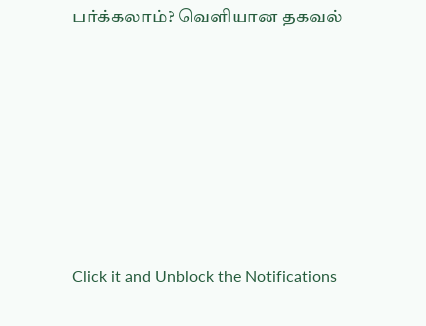பர்க்கலாம்? வெளியான தகவல்












Click it and Unblock the Notifications